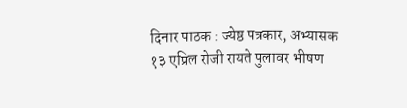दिनार पाठक : ज्येष्ठ पत्रकार, अभ्यासक
१३ एप्रिल रोजी रायते पुलावर भीषण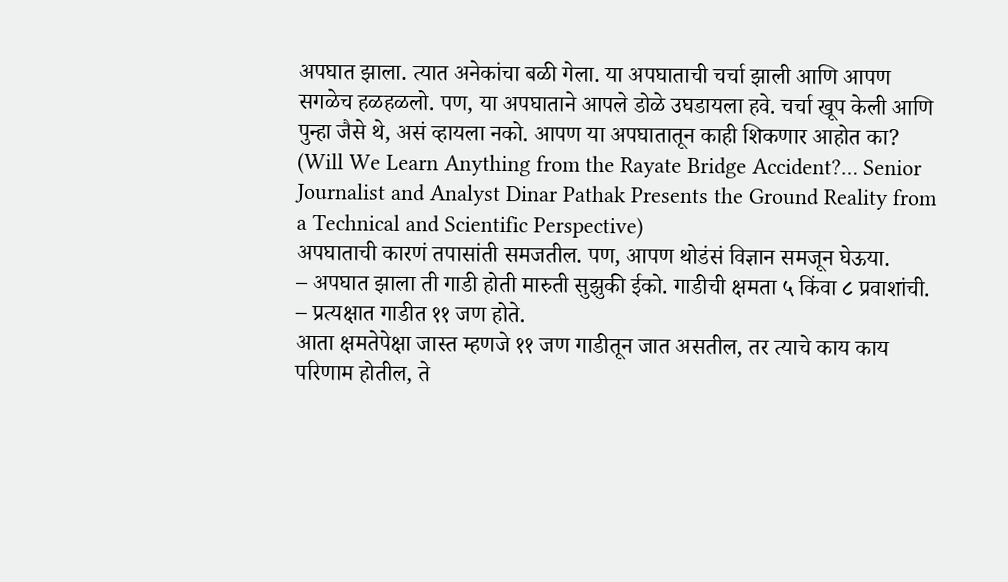अपघात झाला. त्यात अनेकांचा बळी गेला. या अपघाताची चर्चा झाली आणि आपण सगळेच हळहळलो. पण, या अपघाताने आपले डोळे उघडायला हवे. चर्चा खूप केली आणि पुन्हा जैसे थे, असं व्हायला नको. आपण या अपघातातून काही शिकणार आहोत का? (Will We Learn Anything from the Rayate Bridge Accident?… Senior Journalist and Analyst Dinar Pathak Presents the Ground Reality from a Technical and Scientific Perspective)
अपघाताची कारणं तपासांती समजतील. पण, आपण थोडंसं विज्ञान समजून घेऊया.
– अपघात झाला ती गाडी होती मारुती सुझुकी ईको. गाडीची क्षमता ५ किंवा ८ प्रवाशांची.
– प्रत्यक्षात गाडीत ११ जण होते.
आता क्षमतेपेक्षा जास्त म्हणजे ११ जण गाडीतून जात असतील, तर त्याचे काय काय परिणाम होतील, ते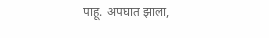पाहू. अपघात झाला,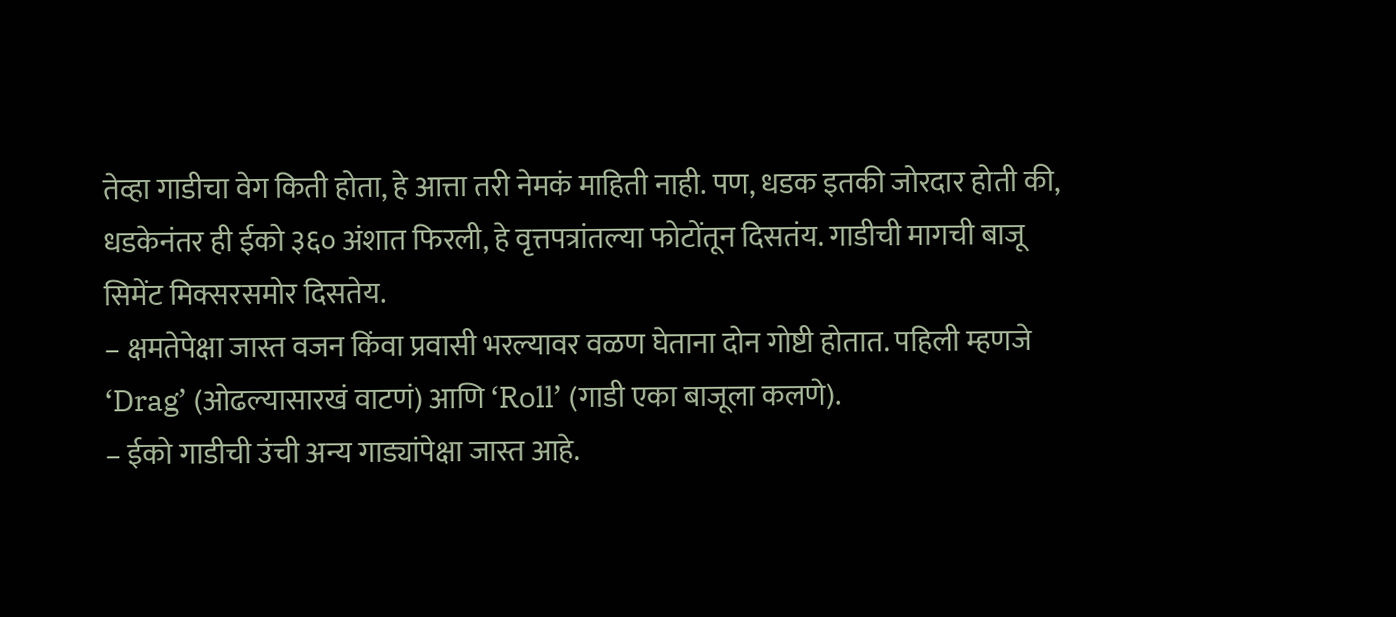तेव्हा गाडीचा वेग किती होता, हे आत्ता तरी नेमकं माहिती नाही. पण, धडक इतकी जोरदार होती की, धडकेनंतर ही ईको ३६० अंशात फिरली, हे वृत्तपत्रांतल्या फोटोंतून दिसतंय. गाडीची मागची बाजू सिमेंट मिक्सरसमोर दिसतेय.
– क्षमतेपेक्षा जास्त वजन किंवा प्रवासी भरल्यावर वळण घेताना दोन गोष्टी होतात. पहिली म्हणजे ‘Drag’ (ओढल्यासारखं वाटणं) आणि ‘Roll’ (गाडी एका बाजूला कलणे).
– ईको गाडीची उंची अन्य गाड्यांपेक्षा जास्त आहे.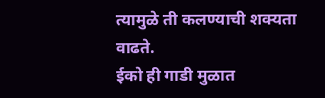त्यामुळे ती कलण्याची शक्यता वाढते.
ईको ही गाडी मुळात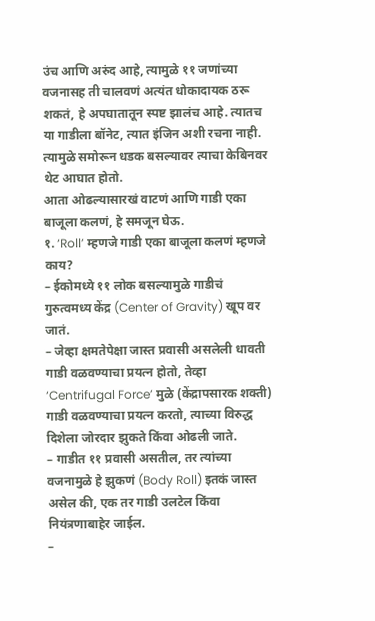उंच आणि अरुंद आहे, त्यामुळे ११ जणांच्या वजनासह ती चालवणं अत्यंत धोकादायक ठरू शकतं, हे अपघातातून स्पष्ट झालंच आहे. त्यातच या गाडीला बॉनेट, त्यात इंजिन अशी रचना नाही. त्यामुळे समोरून धडक बसल्यावर त्याचा केबिनवर थेट आघात होतो.
आता ओढल्यासारखं वाटणं आणि गाडी एका बाजूला कलणं, हे समजून घेऊ.
१. ‘Roll’ म्हणजे गाडी एका बाजूला कलणं म्हणजे काय?
– ईकोमध्ये ११ लोक बसल्यामुळे गाडीचं गुरुत्वमध्य केंद्र (Center of Gravity) खूप वर जातं.
– जेव्हा क्षमतेपेक्षा जास्त प्रवासी असलेली धावती गाडी वळवण्याचा प्रयत्न होतो, तेव्हा ‘Centrifugal Force’ मुळे (केंद्रापसारक शक्ती) गाडी वळवण्याचा प्रयत्न करतो, त्याच्या विरुद्ध दिशेला जोरदार झुकते किंवा ओढली जाते.
– गाडीत ११ प्रवासी असतील, तर त्यांच्या वजनामुळे हे झुकणं (Body Roll) इतकं जास्त असेल की, एक तर गाडी उलटेल किंवा नियंत्रणाबाहेर जाईल.
–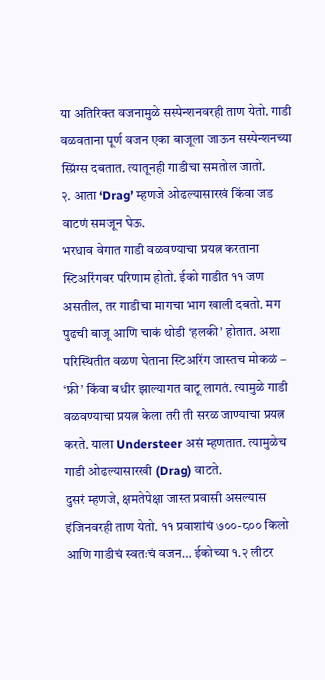या अतिरिक्त वजनामुळे सस्पेन्शनवरही ताण येतो. गाडी वळवताना पूर्ण वजन एका बाजूला जाऊन सस्पेन्शनच्या स्प्रिंग्स दबतात. त्यातूनही गाडीचा समतोल जातो.
२. आता ‘Drag’ म्हणजे ओढल्यासारखं किंवा जड वाटणं समजून घेऊ.
भरधाव वेगात गाडी वळवण्याचा प्रयत्न करताना स्टिअरिंगवर परिणाम होतो. ईको गाडीत ११ जण असतील, तर गाडीचा मागचा भाग खाली दबतो. मग पुढची बाजू आणि चाकं थोडी ‘हलकी’ होतात. अशा परिस्थितीत वळण घेताना स्टिअरिंग जास्तच मोकळं – ‘फ्री’ किंवा बधीर झाल्यागत वाटू लागतं. त्यामुळे गाडी वळवण्याचा प्रयत्न केला तरी ती सरळ जाण्याचा प्रयत्न करते. याला Understeer असं म्हणतात. त्यामुळेच गाडी ओढल्यासारखी (Drag) वाटते.
दुसरं म्हणजे, क्षमतेपेक्षा जास्त प्रवासी असल्यास इंजिनवरही ताण येतो. ११ प्रवाशांचं ७००-८०० किलो आणि गाडीचं स्वतःचं वजन… ईकोच्या १.२ लीटर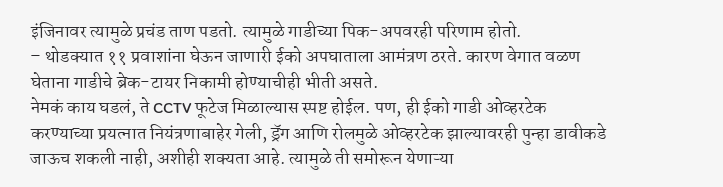इंजिनावर त्यामुळे प्रचंड ताण पडतो. त्यामुळे गाडीच्या पिक-अपवरही परिणाम होतो.
– थोडक्यात ११ प्रवाशांना घेऊन जाणारी ईको अपघाताला आमंत्रण ठरते. कारण वेगात वळण घेताना गाडीचे ब्रेक-टायर निकामी होण्याचीही भीती असते.
नेमकं काय घडलं, ते CCTV फूटेज मिळाल्यास स्पष्ट होईल. पण, ही ईको गाडी ओव्हरटेक करण्याच्या प्रयत्नात नियंत्रणाबाहेर गेली, ड्रॅग आणि रोलमुळे ओव्हरटेक झाल्यावरही पुन्हा डावीकडे जाऊच शकली नाही, अशीही शक्यता आहे. त्यामुळे ती समोरून येणाऱ्या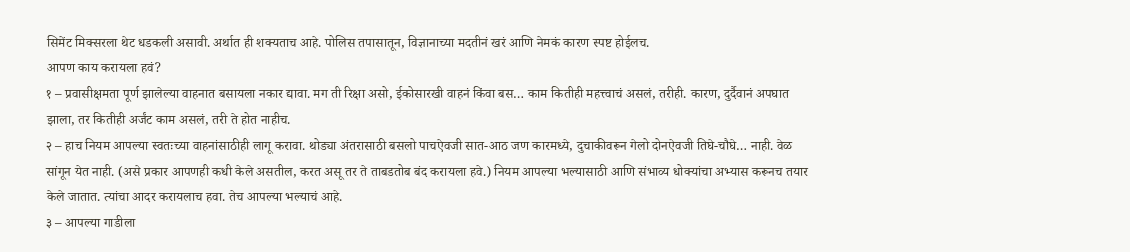सिमेंट मिक्सरला थेट धडकली असावी. अर्थात ही शक्यताच आहे. पोलिस तपासातून, विज्ञानाच्या मदतीनं खरं आणि नेमकं कारण स्पष्ट होईलच.
आपण काय करायला हवं?
१ – प्रवासीक्षमता पूर्ण झालेल्या वाहनात बसायला नकार द्यावा. मग ती रिक्षा असो, ईकोसारखी वाहनं किंवा बस… काम कितीही महत्त्वाचं असलं, तरीही. कारण, दुर्दैवानं अपघात झाला, तर कितीही अर्जंट काम असलं, तरी ते होत नाहीच.
२ – हाच नियम आपल्या स्वतःच्या वाहनांसाठीही लागू करावा. थोड्या अंतरासाठी बसलो पाचऐवजी सात-आठ जण कारमध्ये, दुचाकीवरून गेलो दोनऐवजी तिघे-चौघे… नाही. वेळ सांगून येत नाही. (असे प्रकार आपणही कधी केले असतील, करत असू तर ते ताबडतोब बंद करायला हवे.) नियम आपल्या भल्यासाठी आणि संभाव्य धोक्यांचा अभ्यास करूनच तयार केले जातात. त्यांचा आदर करायलाच हवा. तेच आपल्या भल्याचं आहे.
३ – आपल्या गाडीला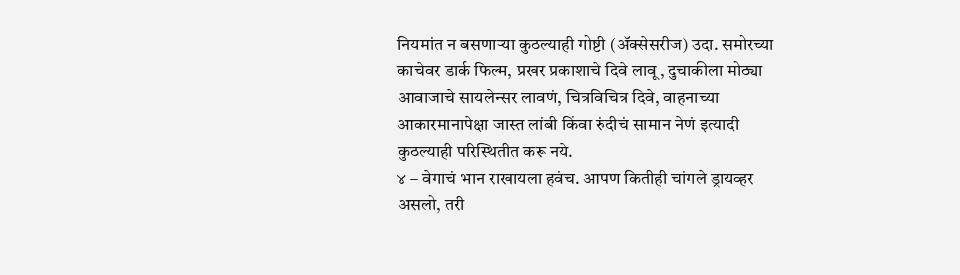नियमांत न बसणाऱ्या कुठल्याही गोष्टी (ॲक्सेसरीज) उदा. समोरच्या काचेवर डार्क फिल्म, प्रखर प्रकाशाचे दिवे लावू, दुचाकीला मोठ्या आवाजाचे सायलेन्सर लावणं, चित्रविचित्र दिवे, वाहनाच्या आकारमानापेक्षा जास्त लांबी किंवा रुंदीचं सामान नेणं इत्यादी कुठल्याही परिस्थितीत करू नये.
४ – वेगाचं भान राखायला हवंच. आपण कितीही चांगले ड्रायव्हर असलो, तरी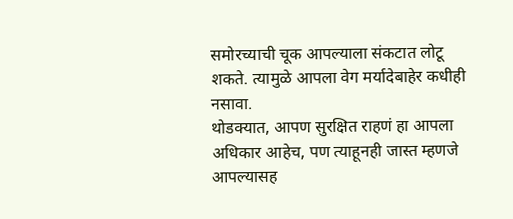समोरच्याची चूक आपल्याला संकटात लोटू शकते. त्यामुळे आपला वेग मर्यादेबाहेर कधीही नसावा.
थोडक्यात, आपण सुरक्षित राहणं हा आपला अधिकार आहेच, पण त्याहूनही जास्त म्हणजे आपल्यासह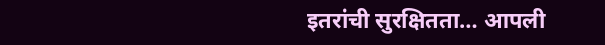इतरांची सुरक्षितता… आपली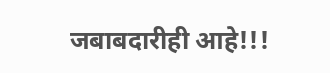जबाबदारीही आहे!!!